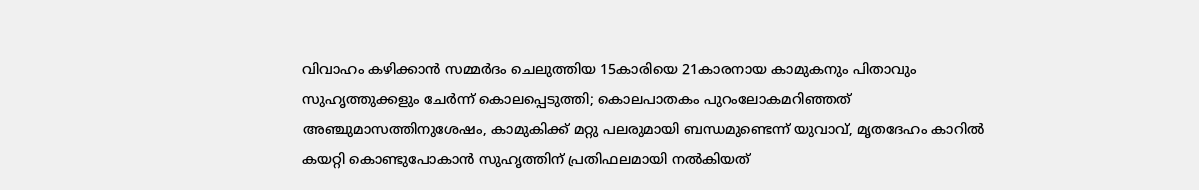വിവാഹം കഴിക്കാന്‍ സമ്മര്‍ദം ചെലുത്തിയ 15കാരിയെ 21കാരനായ കാമുകനും പിതാവും സുഹൃത്തുക്കളും ചേര്‍ന്ന് കൊലപ്പെടുത്തി; കൊലപാതകം പുറംലോകമറിഞ്ഞത് അഞ്ചുമാസത്തിനുശേഷം, കാമുകിക്ക് മറ്റു പലരുമായി ബന്ധമുണ്ടെന്ന് യുവാവ്, മൃതദേഹം കാറില്‍ കയറ്റി കൊണ്ടുപോകാന്‍ സുഹൃത്തിന് പ്രതിഫലമായി നല്‍കിയത്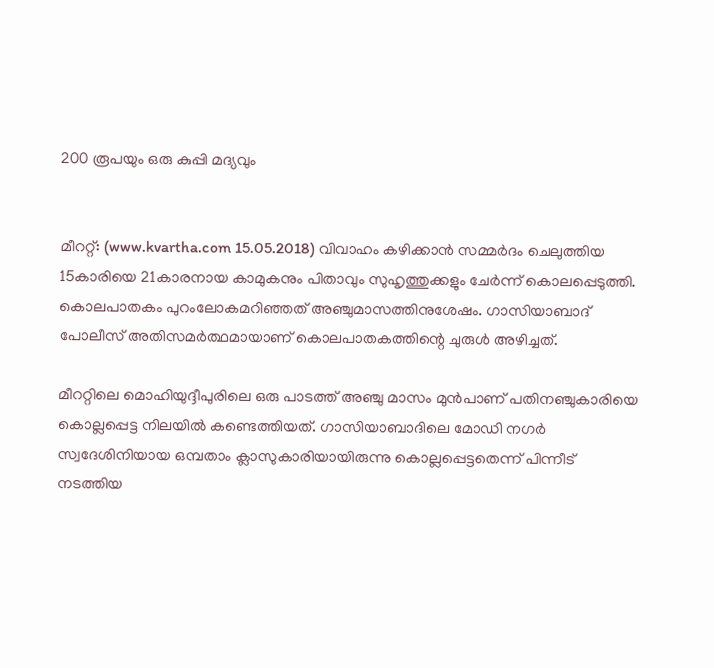200 രൂപയും ഒരു കുപ്പി മദ്യവും


മീററ്റ്: (www.kvartha.com 15.05.2018) വിവാഹം കഴിക്കാന്‍ സമ്മര്‍ദം ചെലുത്തിയ 15കാരിയെ 21കാരനായ കാമുകനും പിതാവും സുഹൃത്തുക്കളും ചേര്‍ന്ന് കൊലപ്പെടുത്തി. കൊലപാതകം പുറംലോകമറിഞ്ഞത് അഞ്ചുമാസത്തിനുശേഷം. ഗാസിയാബാദ് പോലീസ് അതിസമര്‍ത്ഥമായാണ് കൊലപാതകത്തിന്റെ ചുരുള്‍ അഴിച്ചത്.

മീററ്റിലെ മൊഹിയുദ്ദീപുരിലെ ഒരു പാടത്ത് അഞ്ചു മാസം മുന്‍പാണ് പതിനഞ്ചുകാരിയെ കൊല്ലപ്പെട്ട നിലയില്‍ കണ്ടെത്തിയത്. ഗാസിയാബാദിലെ മോഡി നഗര്‍ സ്വദേശിനിയായ ഒമ്പതാം ക്ലാസുകാരിയായിരുന്നു കൊല്ലപ്പെട്ടതെന്ന് പിന്നീട് നടത്തിയ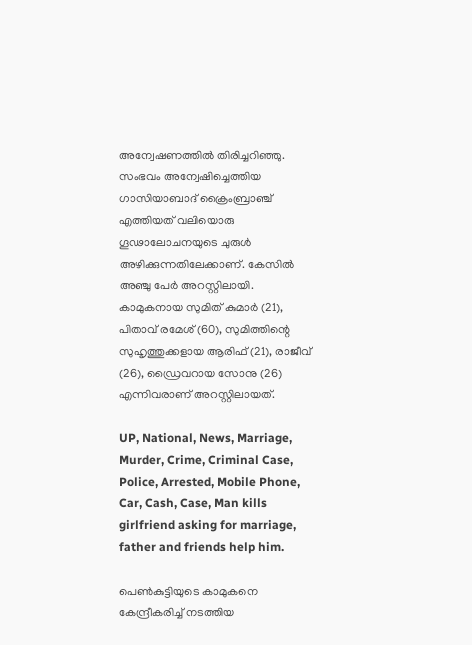അന്വേഷണത്തില്‍ തിരിച്ചറിഞ്ഞു. സംഭവം അന്വേഷിച്ചെത്തിയ ഗാസിയാബാദ് ക്രൈംബ്രാഞ്ച് എത്തിയത് വലിയൊരു ഗൂഢാലോചനയുടെ ചുരുള്‍ അഴിക്കുന്നതിലേക്കാണ്. കേസില്‍ അഞ്ചു പേര്‍ അറസ്റ്റിലായി. കാമുകനായ സുമിത് കുമാര്‍ (21), പിതാവ് രമേശ് (60), സുമിത്തിന്റെ സുഹൃത്തുക്കളായ ആരിഫ് (21), രാജീവ് (26), ഡ്രൈവറായ സോനു (26) എന്നിവരാണ് അറസ്റ്റിലായത്.

UP, National, News, Marriage, Murder, Crime, Criminal Case, Police, Arrested, Mobile Phone, Car, Cash, Case, Man kills girlfriend asking for marriage, father and friends help him.

പെണ്‍കുട്ടിയുടെ കാമുകനെ കേന്ദ്രീകരിച്ച് നടത്തിയ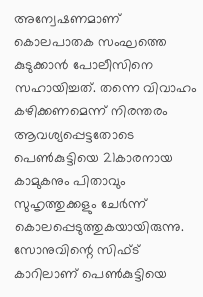അന്വേഷണമാണ് കൊലപാതക സംഘത്തെ കുടുക്കാന്‍ പോലീസിനെ സഹായിച്ചത്. തന്നെ വിവാഹം കഴിക്കണമെന്ന് നിരന്തരം ആവശ്യപ്പെട്ടതോടെ പെണ്‍കുട്ടിയെ 21കാരനായ കാമുകനും പിതാവും സുഹൃത്തുക്കളും ചേര്‍ന്ന് കൊലപ്പെടുത്തുകയായിരുന്നു. സോനുവിന്റെ സിഫ്ട് കാറിലാണ് പെണ്‍കുട്ടിയെ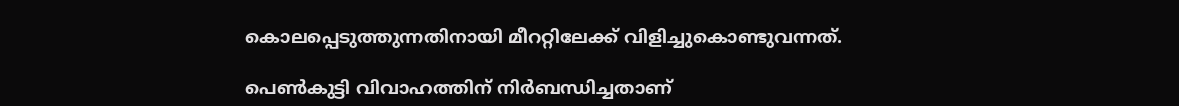കൊലപ്പെടുത്തുന്നതിനായി മീററ്റിലേക്ക് വിളിച്ചുകൊണ്ടുവന്നത്.

പെണ്‍കുട്ടി വിവാഹത്തിന് നിര്‍ബന്ധിച്ചതാണ്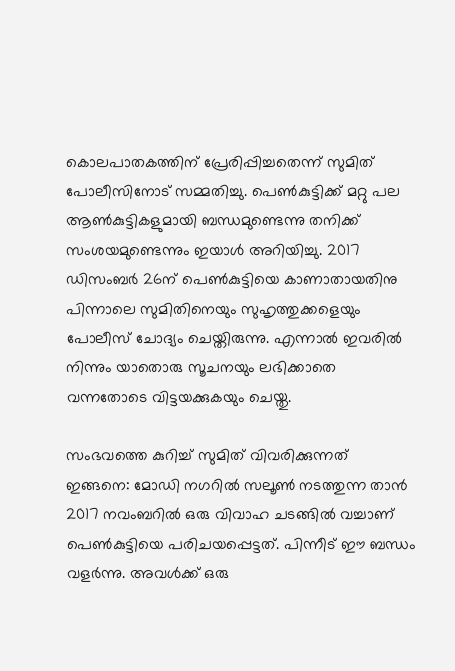കൊലപാതകത്തിന് പ്രേരിപ്പിച്ചതെന്ന് സുമിത് പോലീസിനോട് സമ്മതിച്ചു. പെണ്‍കുട്ടിക്ക് മറ്റു പല ആണ്‍കുട്ടികളുമായി ബന്ധമുണ്ടെന്നു തനിക്ക് സംശയമുണ്ടെന്നും ഇയാള്‍ അറിയിച്ചു. 2017 ഡിസംബര്‍ 26ന് പെണ്‍കുട്ടിയെ കാണാതായതിനു പിന്നാലെ സുമിതിനെയും സുഹൃത്തുക്കളെയും പോലീസ് ചോദ്യം ചെയ്തിരുന്നു. എന്നാല്‍ ഇവരില്‍ നിന്നും യാതൊരു സൂചനയും ലഭിക്കാതെ വന്നതോടെ വിട്ടയക്കുകയും ചെയ്തു.

സംഭവത്തെ കുറിച്ച് സുമിത് വിവരിക്കുന്നത് ഇങ്ങനെ: മോഡി നഗറില്‍ സലൂണ്‍ നടത്തുന്ന താന്‍ 2017 നവംബറില്‍ ഒരു വിവാഹ ചടങ്ങില്‍ വച്ചാണ് പെണ്‍കുട്ടിയെ പരിചയപ്പെട്ടത്. പിന്നീട് ഈ ബന്ധം വളര്‍ന്നു. അവള്‍ക്ക് ഒരു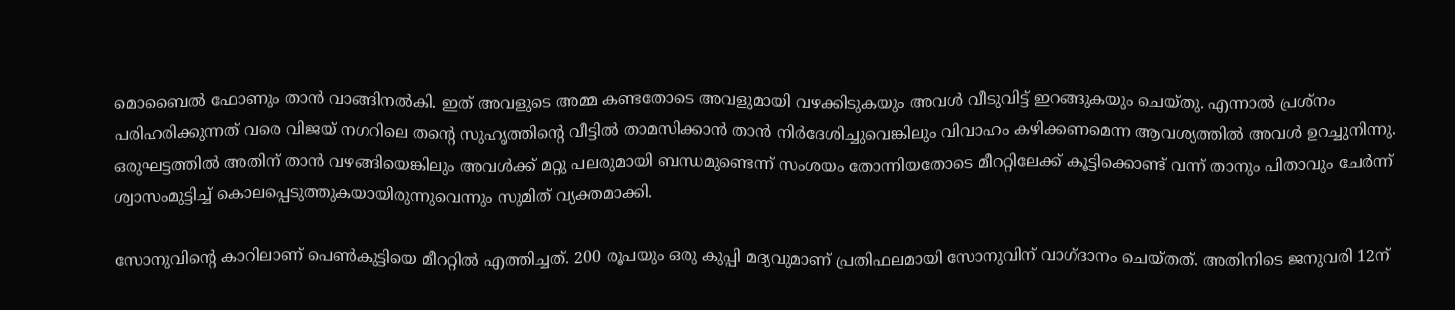മൊബൈല്‍ ഫോണും താന്‍ വാങ്ങിനല്‍കി. ഇത് അവളുടെ അമ്മ കണ്ടതോടെ അവളുമായി വഴക്കിടുകയും അവള്‍ വീടുവിട്ട് ഇറങ്ങുകയും ചെയ്തു. എന്നാല്‍ പ്രശ്‌നം പരിഹരിക്കുന്നത് വരെ വിജയ് നഗറിലെ തന്റെ സുഹൃത്തിന്റെ വീട്ടില്‍ താമസിക്കാന്‍ താന്‍ നിര്‍ദേശിച്ചുവെങ്കിലും വിവാഹം കഴിക്കണമെന്ന ആവശ്യത്തില്‍ അവള്‍ ഉറച്ചുനിന്നു. ഒരുഘട്ടത്തില്‍ അതിന് താന്‍ വഴങ്ങിയെങ്കിലും അവള്‍ക്ക് മറ്റു പലരുമായി ബന്ധമുണ്ടെന്ന് സംശയം തോന്നിയതോടെ മീററ്റിലേക്ക് കൂട്ടിക്കൊണ്ട് വന്ന് താനും പിതാവും ചേര്‍ന്ന് ശ്വാസംമുട്ടിച്ച് കൊലപ്പെടുത്തുകയായിരുന്നുവെന്നും സുമിത് വ്യക്തമാക്കി.

സോനുവിന്റെ കാറിലാണ് പെണ്‍കുട്ടിയെ മീററ്റില്‍ എത്തിച്ചത്. 200 രൂപയും ഒരു കുപ്പി മദ്യവുമാണ് പ്രതിഫലമായി സോനുവിന് വാഗ്ദാനം ചെയ്തത്. അതിനിടെ ജനുവരി 12ന്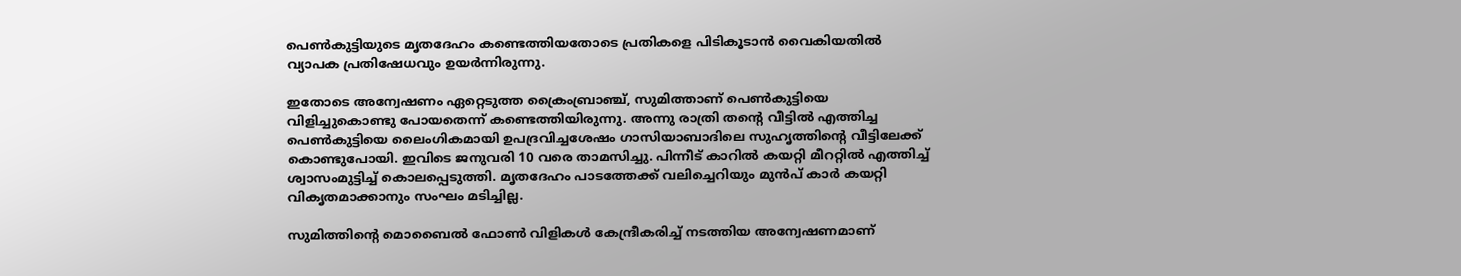പെണ്‍കുട്ടിയുടെ മൃതദേഹം കണ്ടെത്തിയതോടെ പ്രതികളെ പിടികൂടാന്‍ വൈകിയതില്‍ വ്യാപക പ്രതിഷേധവും ഉയര്‍ന്നിരുന്നു.

ഇതോടെ അന്വേഷണം ഏറ്റെടുത്ത ക്രൈംബ്രാഞ്ച്, സുമിത്താണ് പെണ്‍കുട്ടിയെ വിളിച്ചുകൊണ്ടു പോയതെന്ന് കണ്ടെത്തിയിരുന്നു. അന്നു രാത്രി തന്റെ വീട്ടില്‍ എത്തിച്ച പെണ്‍കുട്ടിയെ ലൈംഗികമായി ഉപദ്രവിച്ചശേഷം ഗാസിയാബാദിലെ സുഹൃത്തിന്റെ വീട്ടിലേക്ക് കൊണ്ടുപോയി. ഇവിടെ ജനുവരി 10 വരെ താമസിച്ചു. പിന്നീട് കാറില്‍ കയറ്റി മീററ്റില്‍ എത്തിച്ച് ശ്വാസംമുട്ടിച്ച് കൊലപ്പെടുത്തി. മൃതദേഹം പാടത്തേക്ക് വലിച്ചെറിയും മുന്‍പ് കാര്‍ കയറ്റി വികൃതമാക്കാനും സംഘം മടിച്ചില്ല.

സുമിത്തിന്റെ മൊബൈല്‍ ഫോണ്‍ വിളികള്‍ കേന്ദ്രീകരിച്ച് നടത്തിയ അന്വേഷണമാണ്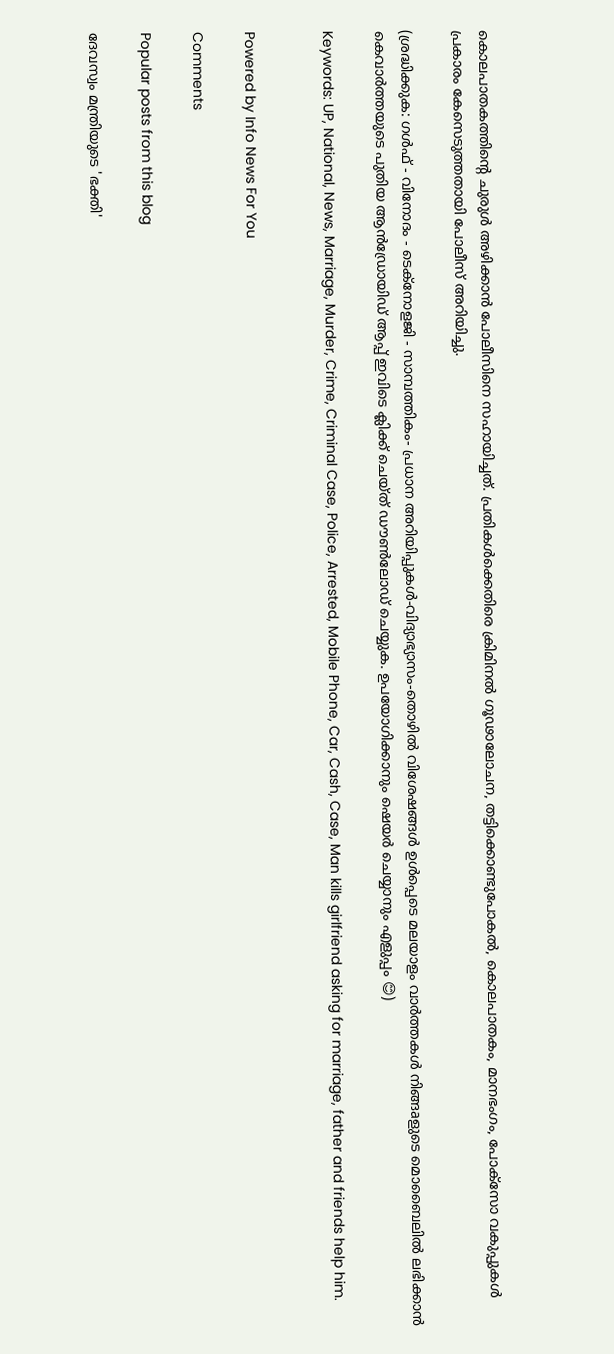കൊലപാതകത്തിന്റെ ചുരുള്‍ അഴിക്കാന്‍ പോലീസിനെ സഹായിച്ചത്. പ്രതികള്‍ക്കെതിരെ ക്രിമിനല്‍ ഗൂഢാലോചന, തട്ടിക്കൊണ്ടുപോകല്‍, കൊലപാതകം, മാനഭംഗം, പോക്‌സോ വകുപ്പുകള്‍ പ്രകാരം കേസെടുത്തതായി പോലീസ് അറിയിച്ചു.

(ശ്രദ്ധിക്കുക: ഗൾഫ് - വിനോദം - ടെക്നോളജി - സാമ്പത്തികം- പ്രധാന അറിയിപ്പുകൾ-വിദ്യാഭ്യാസം-തൊഴിൽ വിശേഷങ്ങൾ ഉൾപ്പെടെ മലയാളം വാർത്തകൾ നിങ്ങaളുടെ മൊബൈലിൽ ലഭിക്കാൻ കെവാർത്തയുടെ പുതിയ ആൻഡ്രോയിഡ് ആപ്പ് ഇവിടെ ക്ലിക്ക് ചെയ്ത് ഡൗൺലോഡ് ചെയ്യുക. ഉപയോഗിക്കാനും ഷെയർ ചെയ്യാനും എളുപ്പം 😊)

Keywords: UP, National, News, Marriage, Murder, Crime, Criminal Case, Police, Arrested, Mobile Phone, Car, Cash, Case, Man kills girlfriend asking for marriage, father and friends help him.


Powered by Info News For You

Comments

Popular posts from this blog

ദേവസ്വം മന്ത്രിയുടെ 'ഭക്തി'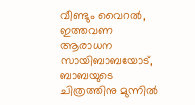വീണ്ടും വൈറല്‍, ഇത്തവണ ആരാധന സായിബാബയോട്, ബാബയുടെ ചിത്രത്തിനു മുന്നില്‍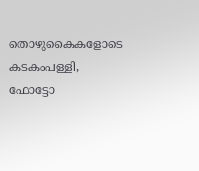തൊഴുകൈകളോടെ കടകംപള്ളി, ഫോട്ടോ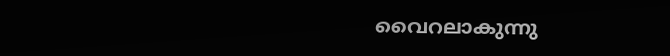വൈറലാകുന്നു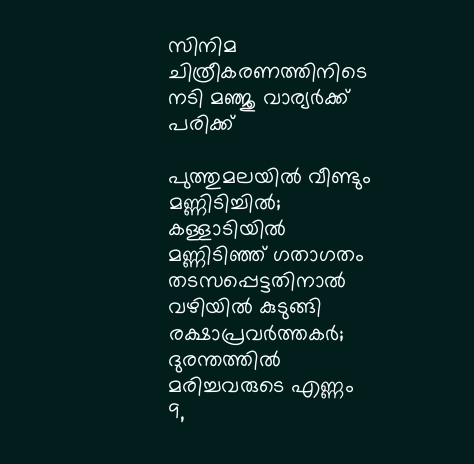സിനിമ ചിത്രീകരണത്തിനിടെ നടി മഞ്ജു വാര്യര്‍ക്ക് പരിക്ക്

പുത്തുമലയില്‍ വീണ്ടും മണ്ണിടിച്ചില്‍; കള്ളാടിയില്‍ മണ്ണിടിഞ്ഞ് ഗതാഗതം തടസപ്പെട്ടതിനാല്‍ വഴിയില്‍ കുടുങ്ങി രക്ഷാപ്രവര്‍ത്തകര്‍; ദുരന്തത്തില്‍ മരിച്ചവരുടെ എണ്ണം 9,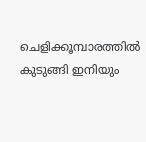ചെളിക്കൂമ്പാരത്തില്‍ കുടുങ്ങി ഇനിയും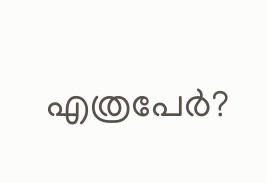എത്രപേര്‍?